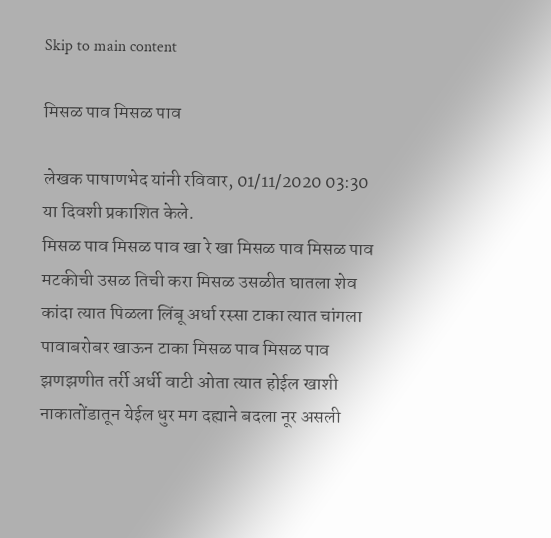Skip to main content

मिसळ पाव मिसळ पाव

लेखक पाषाणभेद यांनी रविवार, 01/11/2020 03:30 या दिवशी प्रकाशित केले.
मिसळ पाव मिसळ पाव खा रे खा मिसळ पाव मिसळ पाव मटकीची उसळ तिची करा मिसळ उसळीत घातला शेव कांदा त्यात पिळला लिंबू अर्धा रस्सा टाका त्यात चांगला पावाबरोबर खाऊन टाका मिसळ पाव मिसळ पाव झणझणीत तर्री अर्धी वाटी ओता त्यात होईल खाशी नाकातोंडातून येईल धुर मग दह्याने बदला नूर असली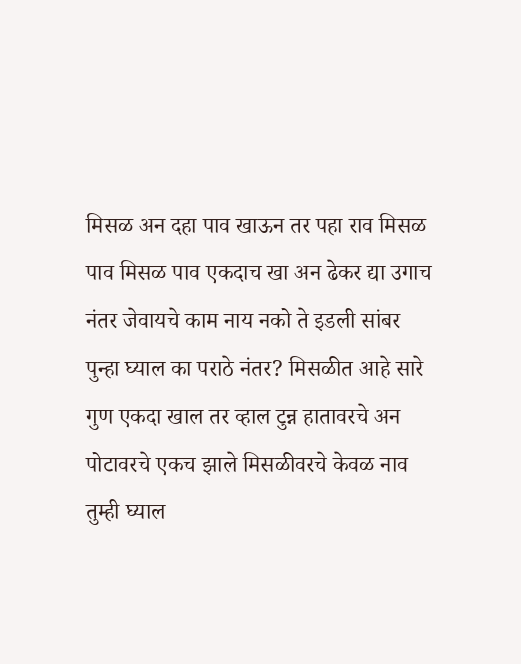मिसळ अन दहा पाव खाऊन तर पहा राव मिसळ पाव मिसळ पाव एकदाच खा अन ढेकर द्या उगाच नंतर जेवायचे काम नाय नको ते इडली सांबर पुन्हा घ्याल का पराठे नंतर? मिसळीत आहे सारे गुण एकदा खाल तर व्हाल टुन्न हातावरचे अन पोटावरचे एकच झाले मिसळीवरचे केवळ नाव तुम्ही घ्याल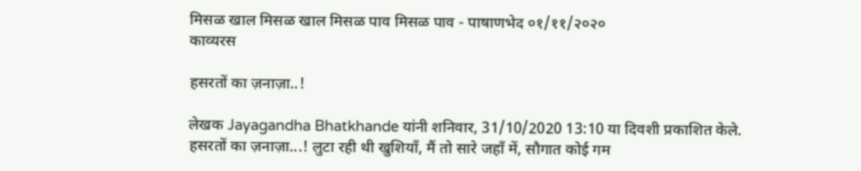मिसळ खाल मिसळ खाल मिसळ पाव मिसळ पाव - पाषाणभेद ०१/११/२०२०
काव्यरस

हसरतों का ज़नाज़ा..!

लेखक Jayagandha Bhatkhande यांनी शनिवार, 31/10/2020 13:10 या दिवशी प्रकाशित केले.
हसरतों का ज़नाज़ा...! लुटा रही थी खुशियाँ, मैं तो सारे जहाँ में, सौगात कोई गम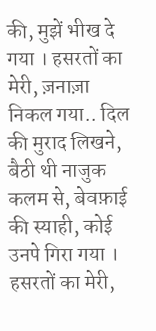की, मुझें भीख दे गया । हसरतों का मेरी, ज़नाज़ा निकल गया.. दिल की मुराद लिखने, बैठी थी नाजुक कलम से, बेवफ़ाई की स्याही, कोई उनपे गिरा गया । हसरतों का मेरी,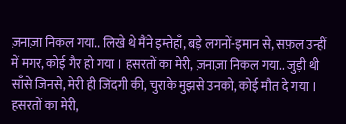ज़नाज़ा निकल गया.. लिखे थे मैंने इम्तेहाँ, बड़े लगनों-इमान से, सफ़ल उन्हीं में मगर, कोई गैर हो गया । हसरतों का मेरी, ज़नाज़ा निकल गया.. जुड़ी थी साँसे जिनसे, मेरी ही जिंदगी की, चुराके मुझसे उनको, कोई मौत दे गया । हसरतों का मेरी,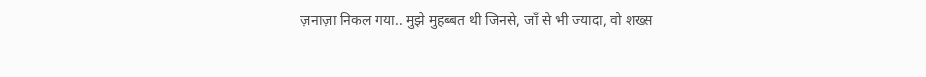ज़नाज़ा निकल गया.. मुझे मुहब्बत थी जिनसे, जाँ से भी ज्यादा, वो शख्स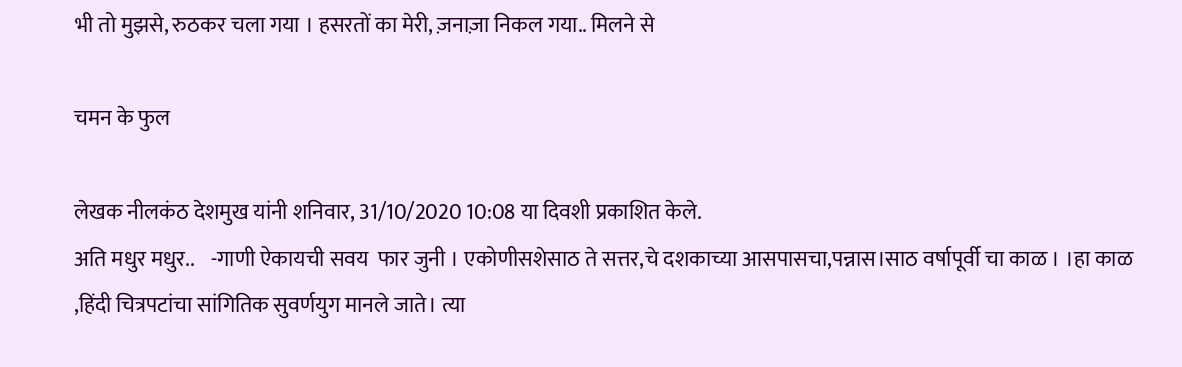भी तो मुझसे, रुठकर चला गया । हसरतों का मेरी, ज़नाज़ा निकल गया.. मिलने से

चमन के फुल

लेखक नीलकंठ देशमुख यांनी शनिवार, 31/10/2020 10:08 या दिवशी प्रकाशित केले.
अति मधुर मधुर..    -गाणी ऐकायची सवय  फार जुनी । एकोणीसशेसाठ ते सत्तर,चे दशकाच्या आसपासचा,पन्नास।साठ वर्षापूर्वी चा काळ । ।हा काळ ,हिंदी चित्रपटांचा सांगितिक सुवर्णयुग मानले जाते। त्या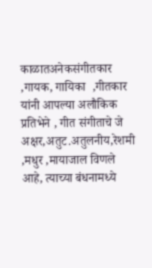काळातअनेकसंगीतकार ,गायक, गायिका  ,गीतकार यांनी आपल्या अलौकिक प्रतिभेने , गीत संगीताचे जे  अक्षर,अतुट.अतुलनीय,रेशमी ,मधुर ,मायाजाल विणले आहे, त्याच्या बंधनामध्ये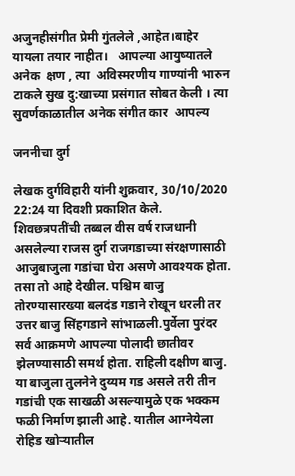अजुनहीसंगीत प्रेमी गुंतलेले ,आहेत।बाहेर यायला तयार नाहीत।   आपल्या आयुष्यातले अनेक  क्षण , त्या  अविस्मरणीय गाण्यांनी भारुन टाकले सुख दु:खाच्या प्रसंगात सोबत केली । त्या सुवर्णकाळातील अनेक संगीत कार  आपल्य

जननीचा दुर्ग

लेखक दुर्गविहारी यांनी शुक्रवार, 30/10/2020 22:24 या दिवशी प्रकाशित केले.
शिवछत्रपतींची तब्बल वीस वर्ष राजधानी असलेल्या राजस दुर्ग राजगडाच्या संरक्षणासाठी आजुबाजुला गडांचा घेरा असणे आवश्यक होता. तसा तो आहे देखील. पश्चिम बाजु तोरण्यासारख्या बलदंड गडाने रोखून धरली तर उत्तर बाजु सिंहगडाने सांभाळली.पुर्वेला पुरंदर सर्व आक्रमणे आपल्या पोलादी छातीवर झेलण्यासाठी समर्थ होता. राहिली दक्षीण बाजु. या बाजुला तुलनेने दुय्यम गड असले तरी तीन गडांची एक साखळी असल्यामुळे एक भक्कम फळी निर्माण झाली आहे. यातील आग्नेयेला रोहिड खोर्‍यातील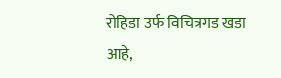रोहिडा उर्फ विचित्रगड खडा आहे,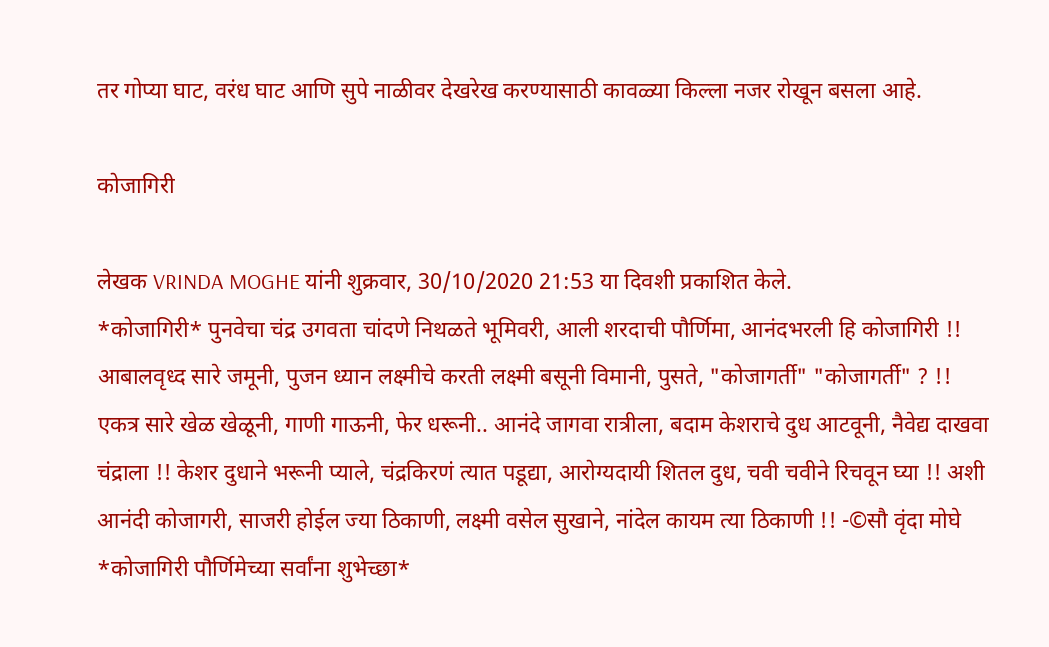तर गोप्या घाट, वरंध घाट आणि सुपे नाळीवर देखरेख करण्यासाठी कावळ्या किल्ला नजर रोखून बसला आहे.

कोजागिरी

लेखक VRINDA MOGHE यांनी शुक्रवार, 30/10/2020 21:53 या दिवशी प्रकाशित केले.
*कोजागिरी* पुनवेचा चंद्र उगवता चांदणे निथळते भूमिवरी, आली शरदाची पौर्णिमा, आनंदभरली हि कोजागिरी !! आबालवृध्द सारे जमूनी, पुजन ध्यान लक्ष्मीचे करती लक्ष्मी बसूनी विमानी, पुसते, "कोजागर्ती" "कोजागर्ती" ? !! एकत्र सारे खेळ खेळूनी, गाणी गाऊनी, फेर धरूनी.. आनंदे जागवा रात्रीला, बदाम केशराचे दुध आटवूनी, नैवेद्य दाखवा चंद्राला !! केशर दुधाने भरूनी प्याले, चंद्रकिरणं त्यात पडूद्या, आरोग्यदायी शितल दुध, चवी चवीने रिचवून घ्या !! अशी आनंदी कोजागरी, साजरी होईल ज्या ठिकाणी, लक्ष्मी वसेल सुखाने, नांदेल कायम त्या ठिकाणी !! -©सौ वृंदा मोघे *कोजागिरी पौर्णिमेच्या सर्वांना शुभेच्छा*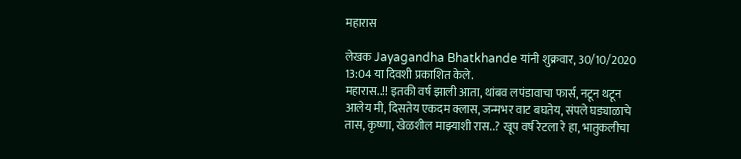महारास

लेखक Jayagandha Bhatkhande यांनी शुक्रवार, 30/10/2020 13:04 या दिवशी प्रकाशित केले.
महारास..!! इतकी वर्ष झाली आता, थांबव लपंडावाचा फार्स, नटून थटून आलेय मी, दिसतेय एकदम क्लास, जन्मभर वाट बघतेय, संपले घड्याळाचे तास, कृष्णा, खेळशील माझ्याशी रास..? खूप वर्ष रेटला रे हा, भातुकलीचा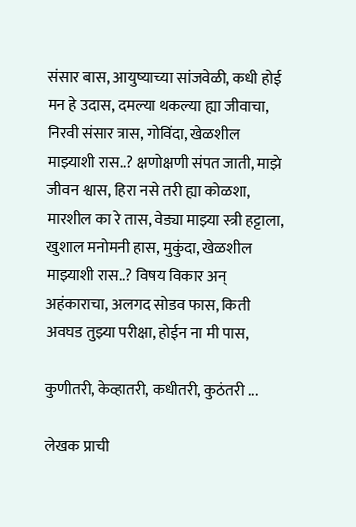संसार बास, आयुष्याच्या सांजवेळी, कधी होई मन हे उदास, दमल्या थकल्या ह्या जीवाचा, निरवी संसार त्रास, गोविंदा, खेळशील माझ्याशी रास..? क्षणोक्षणी संपत जाती, माझे जीवन श्वास, हिरा नसे तरी ह्या कोळशा, मारशील का रे तास, वेड्या माझ्या स्त्री हट्टाला, खुशाल मनोमनी हास, मुकुंदा, खेळशील माझ्याशी रास..? विषय विकार अन् अहंकाराचा, अलगद सोडव फास, किती अवघड तुझ्या परीक्षा, होईन ना मी पास,

कुणीतरी, केव्हातरी, कधीतरी, कुठंतरी ...

लेखक प्राची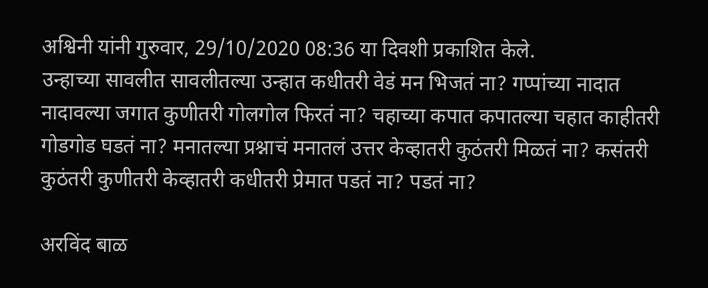अश्विनी यांनी गुरुवार, 29/10/2020 08:36 या दिवशी प्रकाशित केले.
उन्हाच्या सावलीत सावलीतल्या उन्हात कधीतरी वेडं मन भिजतं ना? गप्पांच्या नादात नादावल्या जगात कुणीतरी गोलगोल फिरतं ना? चहाच्या कपात कपातल्या चहात काहीतरी गोडगोड घडतं ना? मनातल्या प्रश्नाचं मनातलं उत्तर केव्हातरी कुठंतरी मिळतं ना? कसंतरी कुठंतरी कुणीतरी केव्हातरी कधीतरी प्रेमात पडतं ना? पडतं ना?

अरविंद बाळ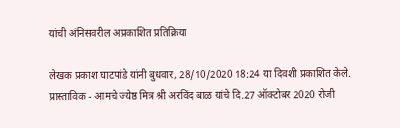यांची अंनिसवरील अप्रकाशित प्रतिक्रिया

लेखक प्रकाश घाटपांडे यांनी बुधवार, 28/10/2020 18:24 या दिवशी प्रकाशित केले.
प्रास्ताविक - आमचे ज्येष्ठ मित्र श्री अरविंद बाळ यांचे दि.27 ऑक्टोबर 2020 रोजी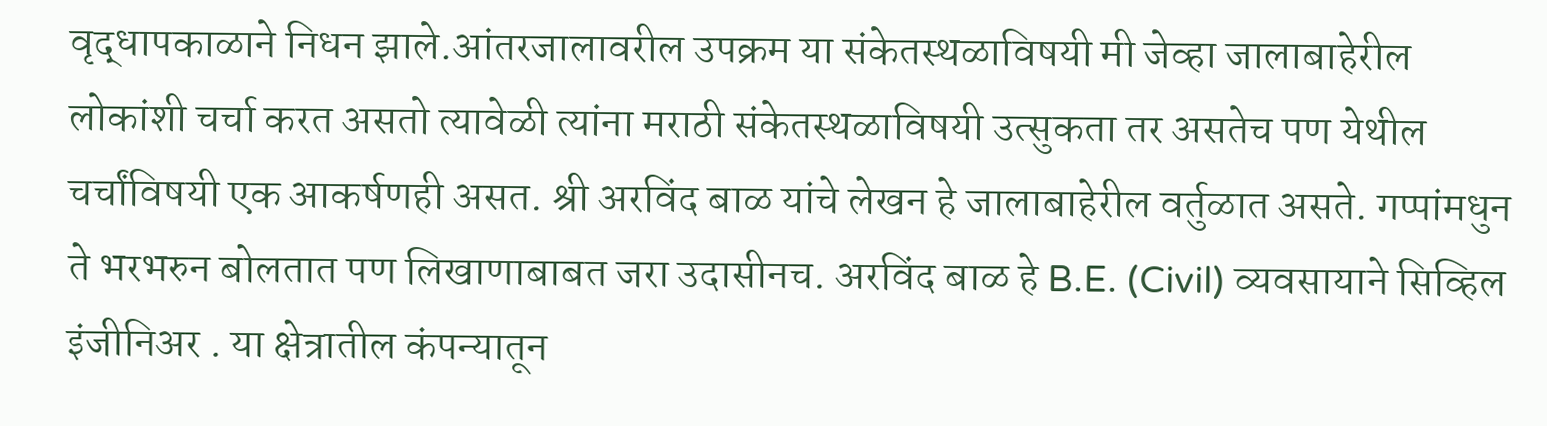वृद्धापकाळाने निधन झाले.आंतरजालावरील उपक्रम या संकेतस्थळाविषयी मी जेव्हा जालाबाहेरील लोकांशी चर्चा करत असतो त्यावेळी त्यांना मराठी संकेतस्थळाविषयी उत्सुकता तर असतेच पण येथील चर्चांविषयी एक आकर्षणही असत. श्री अरविंद बाळ यांचे लेखन हे जालाबाहेरील वर्तुळात असते. गप्पांमधुन ते भरभरुन बोलतात पण लिखाणाबाबत जरा उदासीनच. अरविंद बाळ हे B.E. (Civil) व्यवसायाने सिव्हिल इंजीनिअर . या क्षेत्रातील कंपन्यातून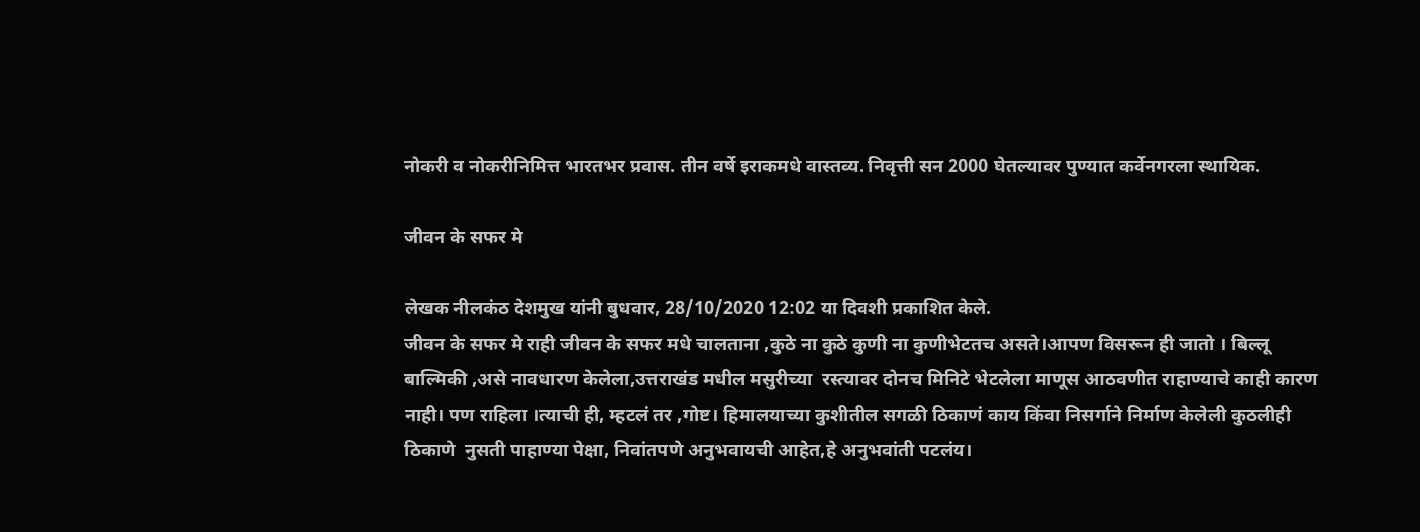नोकरी व नोकरीनिमित्त भारतभर प्रवास. तीन वर्षे इराकमधे वास्तव्य. निवृत्ती सन 2000 घेतल्यावर पुण्यात कर्वेनगरला स्थायिक.

जीवन के सफर मे

लेखक नीलकंठ देशमुख यांनी बुधवार, 28/10/2020 12:02 या दिवशी प्रकाशित केले.
जीवन के सफर मे राही जीवन के सफर मधे चालताना ,कुठे ना कुठे कुणी ना कुणीभेटतच असते।आपण विसरून ही जातो । बिल्लू बाल्मिकी ,असे नावधारण केलेला,उत्तराखंड मधील मसुरीच्या  रस्त्यावर दोनच मिनिटे भेटलेला माणूस आठवणीत राहाण्याचे काही कारण नाही। पण राहिला ।त्याची ही, म्हटलं तर ,गोष्ट। हिमालयाच्या कुशीतील सगळी ठिकाणं काय किंवा निसर्गाने निर्माण केलेली कुठलीही ठिकाणे  नुसती पाहाण्या पेक्षा, निवांतपणे अनुभवायची आहेत,हे अनुभवांती पटलंय।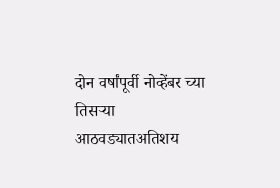दोन वर्षांपूर्वी नोव्हेंबर च्या तिसऱ्या आठवड्यातअतिशय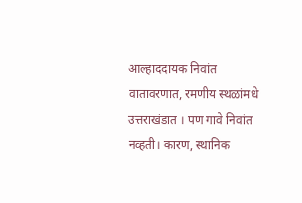आल्हाददायक निवांत वातावरणात, रमणीय स्थळांमधे उत्तराखंडात । पण गावे निवांत नव्हती। कारण, स्थानिक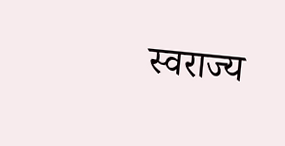स्वराज्य